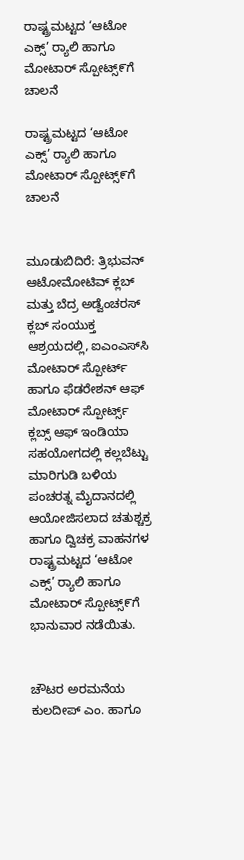ರಾಷ್ಟ್ರಮಟ್ಟದ ‘ಆಟೋ ಎಕ್ಸ್’ ರ‍್ಯಾಲಿ ಹಾಗೂ ಮೋಟಾರ್ ಸ್ಪೋಟ್ಸ್೯ಗೆ ಚಾಲನೆ

ರಾಷ್ಟ್ರಮಟ್ಟದ ‘ಆಟೋ ಎಕ್ಸ್’ ರ‍್ಯಾಲಿ ಹಾಗೂ ಮೋಟಾರ್ ಸ್ಪೋಟ್ಸ್೯ಗೆ ಚಾಲನೆ


ಮೂಡುಬಿದಿರೆ: ತ್ರಿಭುವನ್ ಆಟೋಮೋಟಿವ್ ಕ್ಲಬ್ ಮತ್ತು ಬೆದ್ರ ಅಡ್ವೆಂಚರಸ್ ಕ್ಲಬ್ ಸಂಯುಕ್ತ ಆಶ್ರಯದಲ್ಲಿ, ಐಎಂಎಸ್‌ಸಿ ಮೋಟಾರ್ ಸ್ಪೋರ್ಟ್ ಹಾಗೂ ಫೆಡರೇಶನ್ ಆಫ್ ಮೋಟಾರ್ ಸ್ಪೋರ್ಟ್ಸ್ ಕ್ಲಬ್ಸ್ ಆಫ್ ಇಂಡಿಯಾ ಸಹಯೋಗದಲ್ಲಿ ಕಲ್ಲಬೆಟ್ಟು ಮಾರಿಗುಡಿ ಬಳಿಯ  ಪಂಚರತ್ನ ಮೈದಾನದಲ್ಲಿ ಆಯೋಜಿಸಲಾದ ಚತುಶ್ಚಕ್ರ ಹಾಗೂ ದ್ವಿಚಕ್ರ ವಾಹನಗಳ ರಾಷ್ಟ್ರಮಟ್ಟದ ‘ಆಟೋ ಎಕ್ಸ್’ ರ‍್ಯಾಲಿ ಹಾಗೂ ಮೋಟಾರ್ ಸ್ಪೋಟ್ಸ್೯ಗೆ ಭಾನುವಾರ ನಡೆಯಿತು.


ಚೌಟರ ಅರಮನೆಯ ಕುಲದೀಪ್ ಎಂ. ಹಾಗೂ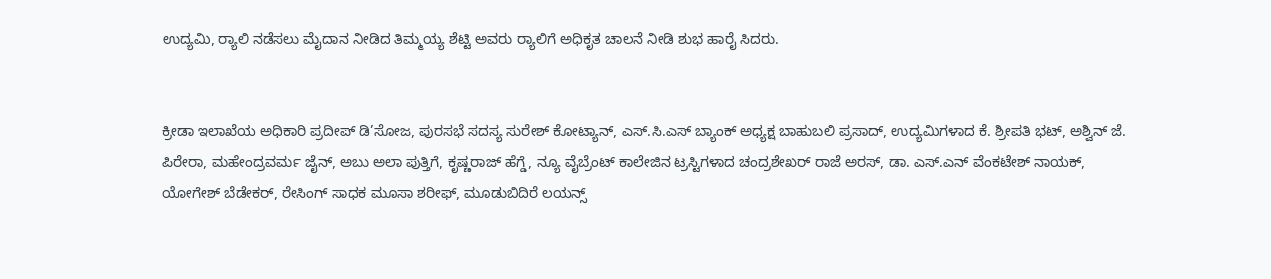ಉದ್ಯಮಿ, ರ‍್ಯಾಲಿ ನಡೆಸಲು ಮೈದಾನ ನೀಡಿದ ತಿಮ್ಮಯ್ಯ ಶೆಟ್ಟಿ ಅವರು ರ‍್ಯಾಲಿಗೆ ಅಧಿಕೃತ ಚಾಲನೆ ನೀಡಿ ಶುಭ ಹಾರೈ ಸಿದರು.


ಕ್ರೀಡಾ ಇಲಾಖೆಯ ಅಧಿಕಾರಿ ಪ್ರದೀಪ್ ಡಿ’ಸೋಜ, ಪುರಸಭೆ ಸದಸ್ಯ ಸುರೇಶ್ ಕೋಟ್ಯಾನ್, ಎಸ್.ಸಿ.ಎಸ್ ಬ್ಯಾಂಕ್ ಅಧ್ಯಕ್ಷ ಬಾಹುಬಲಿ ಪ್ರಸಾದ್, ಉದ್ಯಮಿಗಳಾದ ಕೆ. ಶ್ರೀಪತಿ ಭಟ್, ಅಶ್ವಿನ್ ಜೆ. ಪಿರೇರಾ, ಮಹೇಂದ್ರವರ್ಮ ಜೈನ್, ಅಬು ಅಲಾ ಪುತ್ತಿಗೆ, ಕೃಷ್ಣರಾಜ್ ಹೆಗ್ಡೆ, ನ್ಯೂ ವೈಬ್ರೆಂಟ್ ಕಾಲೇಜಿನ ಟ್ರಸ್ಟಿಗಳಾದ ಚಂದ್ರಶೇಖರ್ ರಾಜೆ ಅರಸ್, ಡಾ. ಎಸ್.ಎನ್ ವೆಂಕಟೇಶ್ ನಾಯಕ್, ಯೋಗೇಶ್ ಬೆಡೇಕರ್, ರೇಸಿಂಗ್ ಸಾಧಕ ಮೂಸಾ ಶರೀಫ್, ಮೂಡುಬಿದಿರೆ ಲಯನ್ಸ್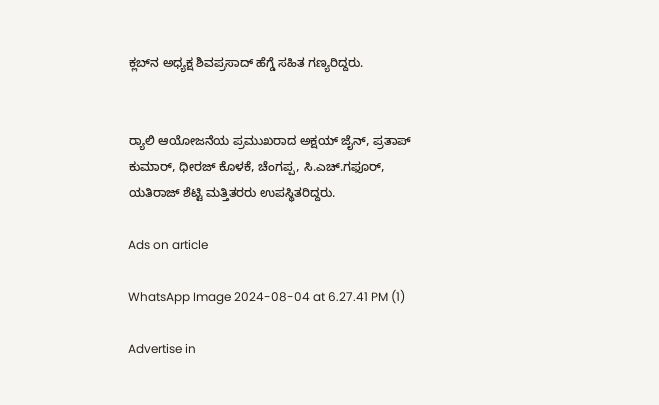ಕ್ಲಬ್‌ನ ಅಧ್ಯಕ್ಷ ಶಿವಪ್ರಸಾದ್ ಹೆಗ್ಡೆ ಸಹಿತ ಗಣ್ಯರಿದ್ದರು.


ರ‍್ಯಾಲಿ ಆಯೋಜನೆಯ ಪ್ರಮುಖರಾದ ಅಕ್ಷಯ್ ಜೈನ್, ಪ್ರತಾಪ್ ಕುಮಾರ್, ಧೀರಜ್ ಕೊಳಕೆ, ಚೆಂಗಪ್ಪ, ಸಿ.ಎಚ್.ಗಫೂರ್, ಯತಿರಾಜ್ ಶೆಟ್ಟಿ ಮತ್ತಿತರರು ಉಪಸ್ಥಿತರಿದ್ದರು.

Ads on article

WhatsApp Image 2024-08-04 at 6.27.41 PM (1)

Advertise in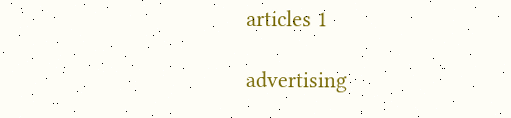articles 1

advertising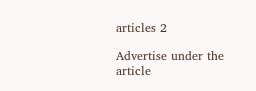articles 2

Advertise under the article